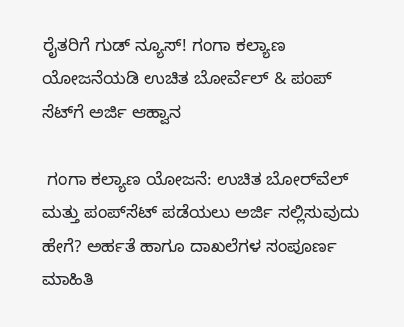ರೈತರಿಗೆ ಗುಡ್ ನ್ಯೂಸ್! ಗಂಗಾ ಕಲ್ಯಾಣ ಯೋಜನೆಯಡಿ ಉಚಿತ ಬೋರ್ವೆಲ್ & ಪಂಪ್ ಸೆಟ್‌ಗೆ ಅರ್ಜಿ ಆಹ್ವಾನ

 ಗಂಗಾ ಕಲ್ಯಾಣ ಯೋಜನೆ: ಉಚಿತ ಬೋರ್‌ವೆಲ್ ಮತ್ತು ಪಂಪ್‌ಸೆಟ್ ಪಡೆಯಲು ಅರ್ಜಿ ಸಲ್ಲಿಸುವುದು ಹೇಗೆ? ಅರ್ಹತೆ ಹಾಗೂ ದಾಖಲೆಗಳ ಸಂಪೂರ್ಣ ಮಾಹಿತಿ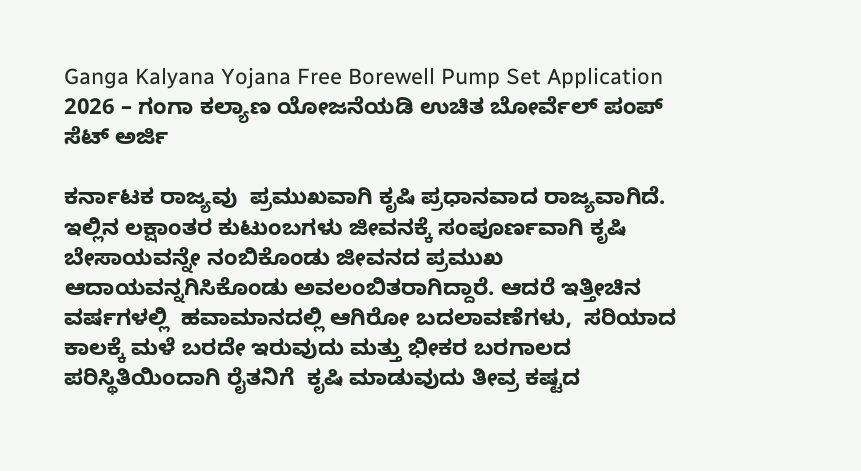Ganga Kalyana Yojana Free Borewell Pump Set Application 2026 – ಗಂಗಾ ಕಲ್ಯಾಣ ಯೋಜನೆಯಡಿ ಉಚಿತ ಬೋರ್ವೆಲ್ ಪಂಪ್ ಸೆಟ್ ಅರ್ಜಿ

ಕರ್ನಾಟಕ ರಾಜ್ಯವು  ಪ್ರಮುಖವಾಗಿ ಕೃಷಿ ಪ್ರಧಾನವಾದ ರಾಜ್ಯವಾಗಿದೆ. ಇಲ್ಲಿನ ಲಕ್ಷಾಂತರ ಕುಟುಂಬಗಳು ಜೀವನಕ್ಕೆ ಸಂಪೂರ್ಣವಾಗಿ ಕೃಷಿ ಬೇಸಾಯವನ್ನೇ ನಂಬಿಕೊಂಡು ಜೀವನದ ಪ್ರಮುಖ ಆದಾಯವನ್ನಗಿಸಿಕೊಂಡು ಅವಲಂಬಿತರಾಗಿದ್ದಾರೆ. ಆದರೆ ಇತ್ತೀಚಿನ   ವರ್ಷಗಳಲ್ಲಿ  ಹವಾಮಾನದಲ್ಲಿ ಆಗಿರೋ ಬದಲಾವಣೆಗಳು,  ಸರಿಯಾದ ಕಾಲಕ್ಕೆ ಮಳೆ ಬರದೇ ಇರುವುದು ಮತ್ತು ಭೀಕರ ಬರಗಾಲದ ಪರಿಸ್ಥಿತಿಯಿಂದಾಗಿ ರೈತನಿಗೆ  ಕೃಷಿ ಮಾಡುವುದು ತೀವ್ರ ಕಷ್ಟದ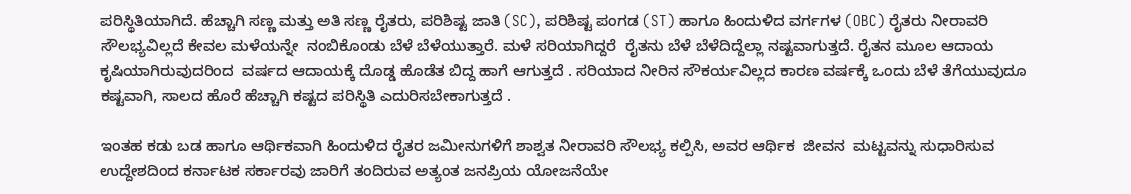ಪರಿಸ್ಥಿತಿಯಾಗಿದೆ. ಹೆಚ್ಚಾಗಿ ಸಣ್ಣ ಮತ್ತು ಅತಿ ಸಣ್ಣ ರೈತರು, ಪರಿಶಿಷ್ಟ ಜಾತಿ (SC), ಪರಿಶಿಷ್ಟ ಪಂಗಡ (ST) ಹಾಗೂ ಹಿಂದುಳಿದ ವರ್ಗಗಳ (OBC) ರೈತರು ನೀರಾವರಿ ಸೌಲಭ್ಯವಿಲ್ಲದೆ ಕೇವಲ ಮಳೆಯನ್ನೇ  ನಂಬಿಕೊಂಡು ಬೆಳೆ ಬೆಳೆಯುತ್ತಾರೆ. ಮಳೆ ಸರಿಯಾಗಿದ್ದರೆ  ರೈತನು ಬೆಳೆ ಬೆಳೆದಿದ್ದೆಲ್ಲಾ ನಷ್ಟವಾಗುತ್ತದೆ. ರೈತನ ಮೂಲ ಆದಾಯ ಕೃಷಿಯಾಗಿರುವುದರಿಂದ  ವರ್ಷದ ಆದಾಯಕ್ಕೆ ದೊಡ್ಡ ಹೊಡೆತ ಬಿದ್ದ ಹಾಗೆ ಆಗುತ್ತದೆ . ಸರಿಯಾದ ನೀರಿನ ಸೌಕರ್ಯವಿಲ್ಲದ ಕಾರಣ ವರ್ಷಕ್ಕೆ ಒಂದು ಬೆಳೆ ತೆಗೆಯುವುದೂ ಕಷ್ಟವಾಗಿ, ಸಾಲದ ಹೊರೆ ಹೆಚ್ಚಾಗಿ ಕಷ್ಟದ ಪರಿಸ್ಥಿತಿ ಎದುರಿಸಬೇಕಾಗುತ್ತದೆ .

ಇಂತಹ ಕಡು ಬಡ ಹಾಗೂ ಆರ್ಥಿಕವಾಗಿ ಹಿಂದುಳಿದ ರೈತರ ಜಮೀನುಗಳಿಗೆ ಶಾಶ್ವತ ನೀರಾವರಿ ಸೌಲಭ್ಯ ಕಲ್ಪಿಸಿ, ಅವರ ಆರ್ಥಿಕ  ಜೀವನ  ಮಟ್ಟವನ್ನು ಸುಧಾರಿಸುವ ಉದ್ದೇಶದಿಂದ ಕರ್ನಾಟಕ ಸರ್ಕಾರವು ಜಾರಿಗೆ ತಂದಿರುವ ಅತ್ಯಂತ ಜನಪ್ರಿಯ ಯೋಜನೆಯೇ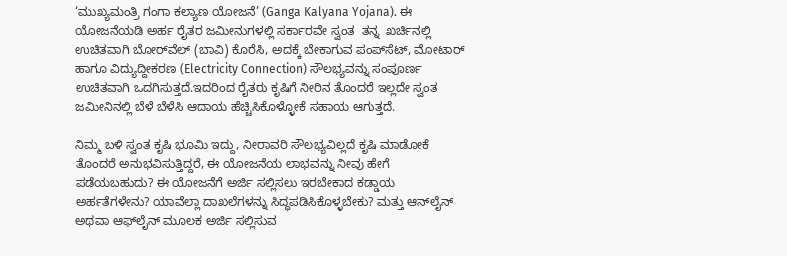‘ಮುಖ್ಯಮಂತ್ರಿ ಗಂಗಾ ಕಲ್ಯಾಣ ಯೋಜನೆ’ (Ganga Kalyana Yojana). ಈ ಯೋಜನೆಯಡಿ ಅರ್ಹ ರೈತರ ಜಮೀನುಗಳಲ್ಲಿ ಸರ್ಕಾರವೇ ಸ್ವಂತ  ತನ್ನ  ಖರ್ಚಿನಲ್ಲಿ ಉಚಿತವಾಗಿ ಬೋರ್‌ವೆಲ್ (ಬಾವಿ) ಕೊರೆಸಿ, ಅದಕ್ಕೆ ಬೇಕಾಗುವ ಪಂಪ್‌ಸೆಟ್, ಮೋಟಾರ್ ಹಾಗೂ ವಿದ್ಯುದ್ದೀಕರಣ (Electricity Connection) ಸೌಲಭ್ಯವನ್ನು ಸಂಪೂರ್ಣ ಉಚಿತವಾಗಿ ಒದಗಿಸುತ್ತದೆ.ಇದರಿಂದ ರೈತರು ಕೃಷಿಗೆ ನೀರಿನ ತೊಂದರೆ ಇಲ್ಲದೇ ಸ್ವಂತ ಜಮೀನಿನಲ್ಲಿ ಬೆಳೆ ಬೆಳೆಸಿ ಆದಾಯ ಹೆಚ್ಚಿಸಿಕೊಳ್ಳೋಕೆ ಸಹಾಯ ಆಗುತ್ತದೆ.

ನಿಮ್ಮ ಬಳಿ ಸ್ವಂತ ಕೃಷಿ ಭೂಮಿ ಇದ್ದು, ನೀರಾವರಿ ಸೌಲಭ್ಯವಿಲ್ಲದೆ ಕೃಷಿ ಮಾಡೋಕೆ   ತೊಂದರೆ ಅನುಭವಿಸುತ್ತಿದ್ದರೆ, ಈ ಯೋಜನೆಯ ಲಾಭವನ್ನು ನೀವು ಹೇಗೆ ಪಡೆಯಬಹುದು? ಈ ಯೋಜನೆಗೆ ಅರ್ಜಿ ಸಲ್ಲಿಸಲು ಇರಬೇಕಾದ ಕಡ್ಡಾಯ ಅರ್ಹತೆಗಳೇನು? ಯಾವೆಲ್ಲಾ ದಾಖಲೆಗಳನ್ನು ಸಿದ್ಧಪಡಿಸಿಕೊಳ್ಳಬೇಕು? ಮತ್ತು ಆನ್‌ಲೈನ್ ಅಥವಾ ಆಫ್‌ಲೈನ್ ಮೂಲಕ ಅರ್ಜಿ ಸಲ್ಲಿಸುವ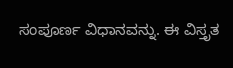ಸಂಪೂರ್ಣ ವಿಧಾನವನ್ನು. ಈ ವಿಸ್ತೃತ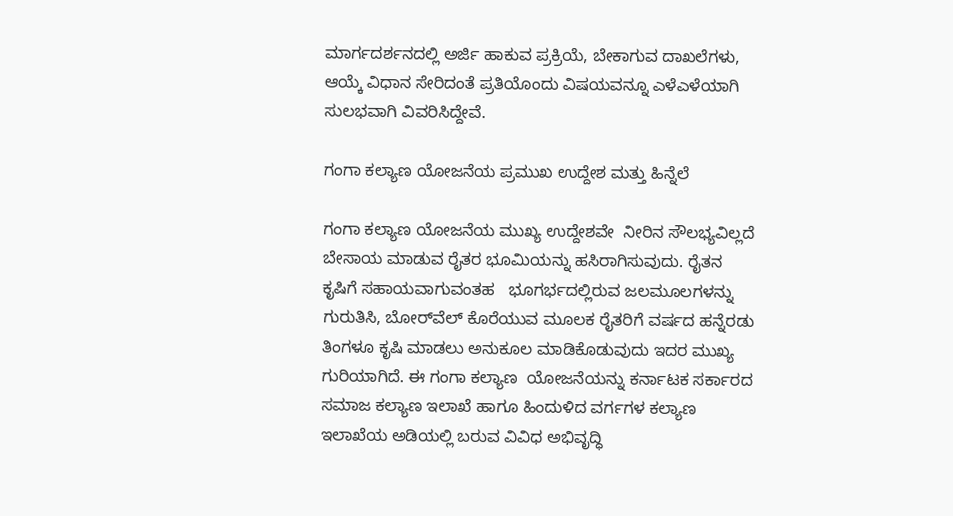ಮಾರ್ಗದರ್ಶನದಲ್ಲಿ ಅರ್ಜಿ ಹಾಕುವ ಪ್ರಕ್ರಿಯೆ, ಬೇಕಾಗುವ ದಾಖಲೆಗಳು, ಆಯ್ಕೆ ವಿಧಾನ ಸೇರಿದಂತೆ ಪ್ರತಿಯೊಂದು ವಿಷಯವನ್ನೂ ಎಳೆಎಳೆಯಾಗಿ ಸುಲಭವಾಗಿ ವಿವರಿಸಿದ್ದೇವೆ.

ಗಂಗಾ ಕಲ್ಯಾಣ ಯೋಜನೆಯ ಪ್ರಮುಖ ಉದ್ದೇಶ ಮತ್ತು ಹಿನ್ನೆಲೆ

ಗಂಗಾ ಕಲ್ಯಾಣ ಯೋಜನೆಯ ಮುಖ್ಯ ಉದ್ದೇಶವೇ  ನೀರಿನ ಸೌಲಭ್ಯವಿಲ್ಲದೆ  ಬೇಸಾಯ ಮಾಡುವ ರೈತರ ಭೂಮಿಯನ್ನು ಹಸಿರಾಗಿಸುವುದು. ರೈತನ ಕೃಷಿಗೆ ಸಹಾಯವಾಗುವಂತಹ   ಭೂಗರ್ಭದಲ್ಲಿರುವ ಜಲಮೂಲಗಳನ್ನು ಗುರುತಿಸಿ, ಬೋರ್‌ವೆಲ್ ಕೊರೆಯುವ ಮೂಲಕ ರೈತರಿಗೆ ವರ್ಷದ ಹನ್ನೆರಡು ತಿಂಗಳೂ ಕೃಷಿ ಮಾಡಲು ಅನುಕೂಲ ಮಾಡಿಕೊಡುವುದು ಇದರ ಮುಖ್ಯ  ಗುರಿಯಾಗಿದೆ. ಈ ಗಂಗಾ ಕಲ್ಯಾಣ  ಯೋಜನೆಯನ್ನು ಕರ್ನಾಟಕ ಸರ್ಕಾರದ ಸಮಾಜ ಕಲ್ಯಾಣ ಇಲಾಖೆ ಹಾಗೂ ಹಿಂದುಳಿದ ವರ್ಗಗಳ ಕಲ್ಯಾಣ ಇಲಾಖೆಯ ಅಡಿಯಲ್ಲಿ ಬರುವ ವಿವಿಧ ಅಭಿವೃದ್ಧಿ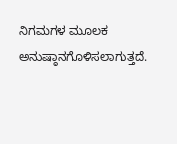ನಿಗಮಗಳ ಮೂಲಕ ಅನುಷ್ಠಾನಗೊಳಿಸಲಾಗುತ್ತದೆ.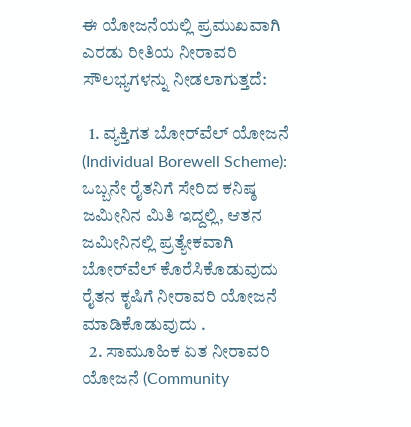ಈ ಯೋಜನೆಯಲ್ಲಿ ಪ್ರಮುಖವಾಗಿ ಎರಡು ರೀತಿಯ ನೀರಾವರಿ ಸೌಲಭ್ಯಗಳನ್ನು ನೀಡಲಾಗುತ್ತದೆ:

  1. ವ್ಯಕ್ತಿಗತ ಬೋರ್‌ವೆಲ್ ಯೋಜನೆ (Individual Borewell Scheme): ಒಬ್ಬನೇ ರೈತನಿಗೆ ಸೇರಿದ ಕನಿಷ್ಠ ಜಮೀನಿನ ಮಿತಿ ಇದ್ದಲ್ಲಿ, ಆತನ ಜಮೀನಿನಲ್ಲಿ ಪ್ರತ್ಯೇಕವಾಗಿ ಬೋರ್‌ವೆಲ್ ಕೊರೆಸಿಕೊಡುವುದು ರೈತನ ಕೃಷಿಗೆ ನೀರಾವರಿ ಯೋಜನೆ ಮಾಡಿಕೊಡುವುದು .
  2. ಸಾಮೂಹಿಕ ಏತ ನೀರಾವರಿ ಯೋಜನೆ (Community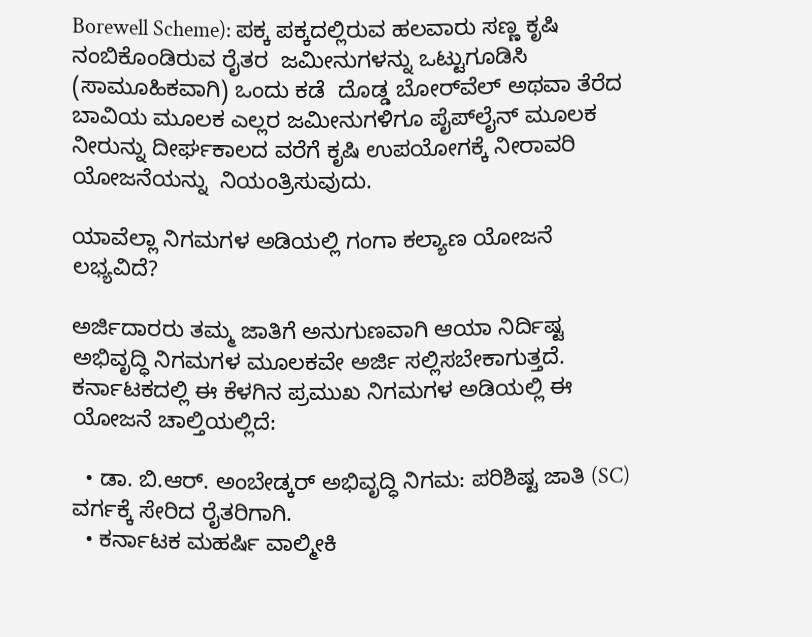Borewell Scheme): ಪಕ್ಕ ಪಕ್ಕದಲ್ಲಿರುವ ಹಲವಾರು ಸಣ್ಣ ಕೃಷಿ ನಂಬಿಕೊಂಡಿರುವ ರೈತರ  ಜಮೀನುಗಳನ್ನು ಒಟ್ಟುಗೂಡಿಸಿ (ಸಾಮೂಹಿಕವಾಗಿ) ಒಂದು ಕಡೆ  ದೊಡ್ಡ ಬೋರ್‌ವೆಲ್ ಅಥವಾ ತೆರೆದ ಬಾವಿಯ ಮೂಲಕ ಎಲ್ಲರ ಜಮೀನುಗಳಿಗೂ ಪೈಪ್‌ಲೈನ್ ಮೂಲಕ ನೀರುನ್ನು ದೀರ್ಘಕಾಲದ ವರೆಗೆ ಕೃಷಿ ಉಪಯೋಗಕ್ಕೆ ನೀರಾವರಿ ಯೋಜನೆಯನ್ನು  ನಿಯಂತ್ರಿಸುವುದು.

ಯಾವೆಲ್ಲಾ ನಿಗಮಗಳ ಅಡಿಯಲ್ಲಿ ಗಂಗಾ ಕಲ್ಯಾಣ ಯೋಜನೆ ಲಭ್ಯವಿದೆ?

ಅರ್ಜಿದಾರರು ತಮ್ಮ ಜಾತಿಗೆ ಅನುಗುಣವಾಗಿ ಆಯಾ ನಿರ್ದಿಷ್ಟ ಅಭಿವೃದ್ಧಿ ನಿಗಮಗಳ ಮೂಲಕವೇ ಅರ್ಜಿ ಸಲ್ಲಿಸಬೇಕಾಗುತ್ತದೆ. ಕರ್ನಾಟಕದಲ್ಲಿ ಈ ಕೆಳಗಿನ ಪ್ರಮುಖ ನಿಗಮಗಳ ಅಡಿಯಲ್ಲಿ ಈ ಯೋಜನೆ ಚಾಲ್ತಿಯಲ್ಲಿದೆ:

  • ಡಾ. ಬಿ.ಆರ್. ಅಂಬೇಡ್ಕರ್ ಅಭಿವೃದ್ಧಿ ನಿಗಮ: ಪರಿಶಿಷ್ಟ ಜಾತಿ (SC) ವರ್ಗಕ್ಕೆ ಸೇರಿದ ರೈತರಿಗಾಗಿ.
  • ಕರ್ನಾಟಕ ಮಹರ್ಷಿ ವಾಲ್ಮೀಕಿ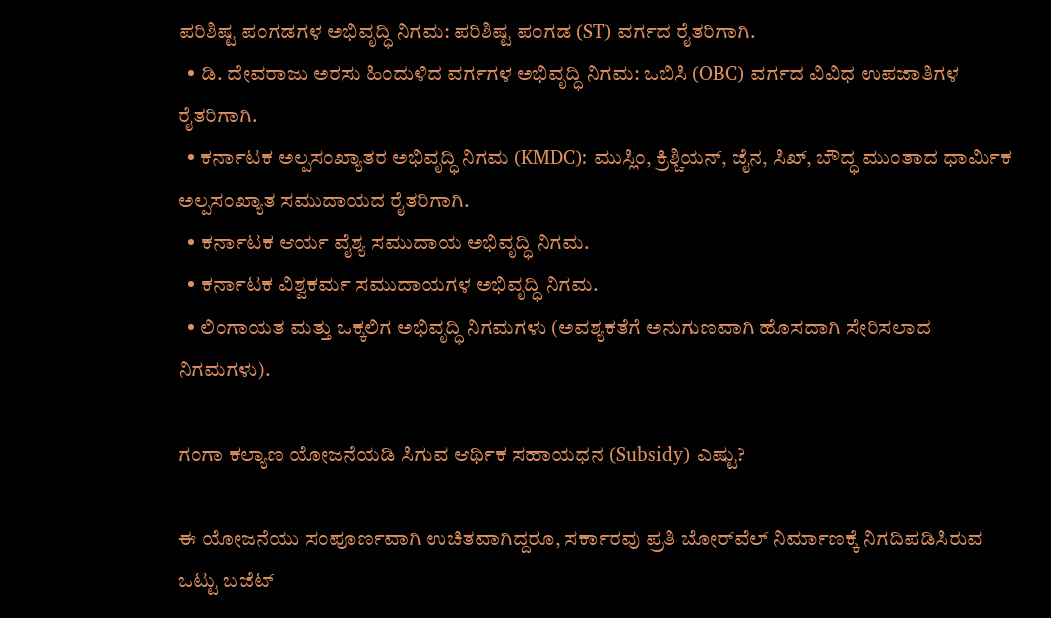ಪರಿಶಿಷ್ಟ ಪಂಗಡಗಳ ಅಭಿವೃದ್ಧಿ ನಿಗಮ: ಪರಿಶಿಷ್ಟ ಪಂಗಡ (ST) ವರ್ಗದ ರೈತರಿಗಾಗಿ.
  • ಡಿ. ದೇವರಾಜು ಅರಸು ಹಿಂದುಳಿದ ವರ್ಗಗಳ ಅಭಿವೃದ್ಧಿ ನಿಗಮ: ಒಬಿಸಿ (OBC) ವರ್ಗದ ವಿವಿಧ ಉಪಜಾತಿಗಳ ರೈತರಿಗಾಗಿ.
  • ಕರ್ನಾಟಕ ಅಲ್ಪಸಂಖ್ಯಾತರ ಅಭಿವೃದ್ಧಿ ನಿಗಮ (KMDC): ಮುಸ್ಲಿಂ, ಕ್ರಿಶ್ಚಿಯನ್, ಜೈನ, ಸಿಖ್, ಬೌದ್ಧ ಮುಂತಾದ ಧಾರ್ಮಿಕ ಅಲ್ಪಸಂಖ್ಯಾತ ಸಮುದಾಯದ ರೈತರಿಗಾಗಿ.
  • ಕರ್ನಾಟಕ ಆರ್ಯ ವೈಶ್ಯ ಸಮುದಾಯ ಅಭಿವೃದ್ಧಿ ನಿಗಮ.
  • ಕರ್ನಾಟಕ ವಿಶ್ವಕರ್ಮ ಸಮುದಾಯಗಳ ಅಭಿವೃದ್ಧಿ ನಿಗಮ.
  • ಲಿಂಗಾಯತ ಮತ್ತು ಒಕ್ಕಲಿಗ ಅಭಿವೃದ್ಧಿ ನಿಗಮಗಳು (ಅವಶ್ಯಕತೆಗೆ ಅನುಗುಣವಾಗಿ ಹೊಸದಾಗಿ ಸೇರಿಸಲಾದ ನಿಗಮಗಳು).

ಗಂಗಾ ಕಲ್ಯಾಣ ಯೋಜನೆಯಡಿ ಸಿಗುವ ಆರ್ಥಿಕ ಸಹಾಯಧನ (Subsidy) ಎಷ್ಟು?

ಈ ಯೋಜನೆಯು ಸಂಪೂರ್ಣವಾಗಿ ಉಚಿತವಾಗಿದ್ದರೂ, ಸರ್ಕಾರವು ಪ್ರತಿ ಬೋರ್‌ವೆಲ್ ನಿರ್ಮಾಣಕ್ಕೆ ನಿಗದಿಪಡಿಸಿರುವ ಒಟ್ಟು ಬಜೆಟ್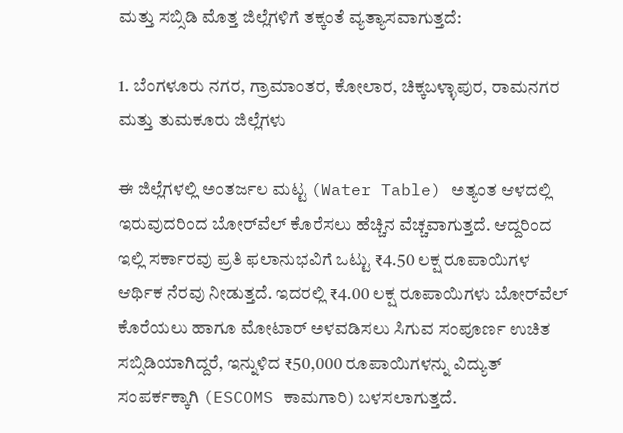ಮತ್ತು ಸಬ್ಸಿಡಿ ಮೊತ್ತ ಜಿಲ್ಲೆಗಳಿಗೆ ತಕ್ಕಂತೆ ವ್ಯತ್ಯಾಸವಾಗುತ್ತದೆ:

1. ಬೆಂಗಳೂರು ನಗರ, ಗ್ರಾಮಾಂತರ, ಕೋಲಾರ, ಚಿಕ್ಕಬಳ್ಳಾಪುರ, ರಾಮನಗರ ಮತ್ತು ತುಮಕೂರು ಜಿಲ್ಲೆಗಳು

ಈ ಜಿಲ್ಲೆಗಳಲ್ಲಿ ಅಂತರ್ಜಲ ಮಟ್ಟ (Water Table) ಅತ್ಯಂತ ಆಳದಲ್ಲಿ ಇರುವುದರಿಂದ ಬೋರ್‌ವೆಲ್ ಕೊರೆಸಲು ಹೆಚ್ಚಿನ ವೆಚ್ಚವಾಗುತ್ತದೆ. ಆದ್ದರಿಂದ ಇಲ್ಲಿ ಸರ್ಕಾರವು ಪ್ರತಿ ಫಲಾನುಭವಿಗೆ ಒಟ್ಟು ₹4.50 ಲಕ್ಷ ರೂಪಾಯಿಗಳ ಆರ್ಥಿಕ ನೆರವು ನೀಡುತ್ತದೆ. ಇದರಲ್ಲಿ ₹4.00 ಲಕ್ಷ ರೂಪಾಯಿಗಳು ಬೋರ್‌ವೆಲ್ ಕೊರೆಯಲು ಹಾಗೂ ಮೋಟಾರ್ ಅಳವಡಿಸಲು ಸಿಗುವ ಸಂಪೂರ್ಣ ಉಚಿತ ಸಬ್ಸಿಡಿಯಾಗಿದ್ದರೆ, ಇನ್ನುಳಿದ ₹50,000 ರೂಪಾಯಿಗಳನ್ನು ವಿದ್ಯುತ್ ಸಂಪರ್ಕಕ್ಕಾಗಿ (ESCOMS ಕಾಮಗಾರಿ) ಬಳಸಲಾಗುತ್ತದೆ.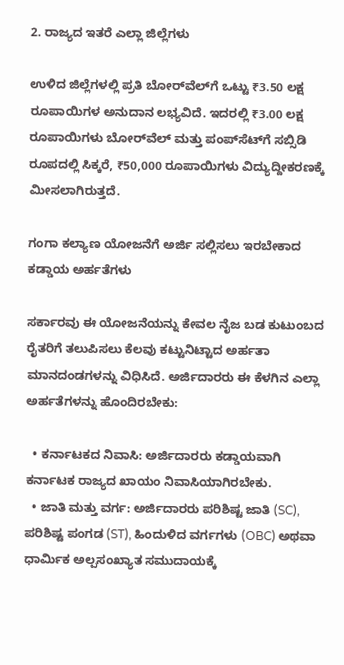2. ರಾಜ್ಯದ ಇತರೆ ಎಲ್ಲಾ ಜಿಲ್ಲೆಗಳು

ಉಳಿದ ಜಿಲ್ಲೆಗಳಲ್ಲಿ ಪ್ರತಿ ಬೋರ್‌ವೆಲ್‌ಗೆ ಒಟ್ಟು ₹3.50 ಲಕ್ಷ ರೂಪಾಯಿಗಳ ಅನುದಾನ ಲಭ್ಯವಿದೆ. ಇದರಲ್ಲಿ ₹3.00 ಲಕ್ಷ ರೂಪಾಯಿಗಳು ಬೋರ್‌ವೆಲ್ ಮತ್ತು ಪಂಪ್‌ಸೆಟ್‌ಗೆ ಸಬ್ಸಿಡಿ ರೂಪದಲ್ಲಿ ಸಿಕ್ಕರೆ, ₹50,000 ರೂಪಾಯಿಗಳು ವಿದ್ಯುದ್ದೀಕರಣಕ್ಕೆ ಮೀಸಲಾಗಿರುತ್ತದೆ.

ಗಂಗಾ ಕಲ್ಯಾಣ ಯೋಜನೆಗೆ ಅರ್ಜಿ ಸಲ್ಲಿಸಲು ಇರಬೇಕಾದ ಕಡ್ಡಾಯ ಅರ್ಹತೆಗಳು

ಸರ್ಕಾರವು ಈ ಯೋಜನೆಯನ್ನು ಕೇವಲ ನೈಜ ಬಡ ಕುಟುಂಬದ ರೈತರಿಗೆ ತಲುಪಿಸಲು ಕೆಲವು ಕಟ್ಟುನಿಟ್ಟಾದ ಅರ್ಹತಾ ಮಾನದಂಡಗಳನ್ನು ವಿಧಿಸಿದೆ. ಅರ್ಜಿದಾರರು ಈ ಕೆಳಗಿನ ಎಲ್ಲಾ ಅರ್ಹತೆಗಳನ್ನು ಹೊಂದಿರಬೇಕು:

  • ಕರ್ನಾಟಕದ ನಿವಾಸಿ: ಅರ್ಜಿದಾರರು ಕಡ್ಡಾಯವಾಗಿ ಕರ್ನಾಟಕ ರಾಜ್ಯದ ಖಾಯಂ ನಿವಾಸಿಯಾಗಿರಬೇಕು.
  • ಜಾತಿ ಮತ್ತು ವರ್ಗ: ಅರ್ಜಿದಾರರು ಪರಿಶಿಷ್ಟ ಜಾತಿ (SC), ಪರಿಶಿಷ್ಟ ಪಂಗಡ (ST), ಹಿಂದುಳಿದ ವರ್ಗಗಳು (OBC) ಅಥವಾ ಧಾರ್ಮಿಕ ಅಲ್ಪಸಂಖ್ಯಾತ ಸಮುದಾಯಕ್ಕೆ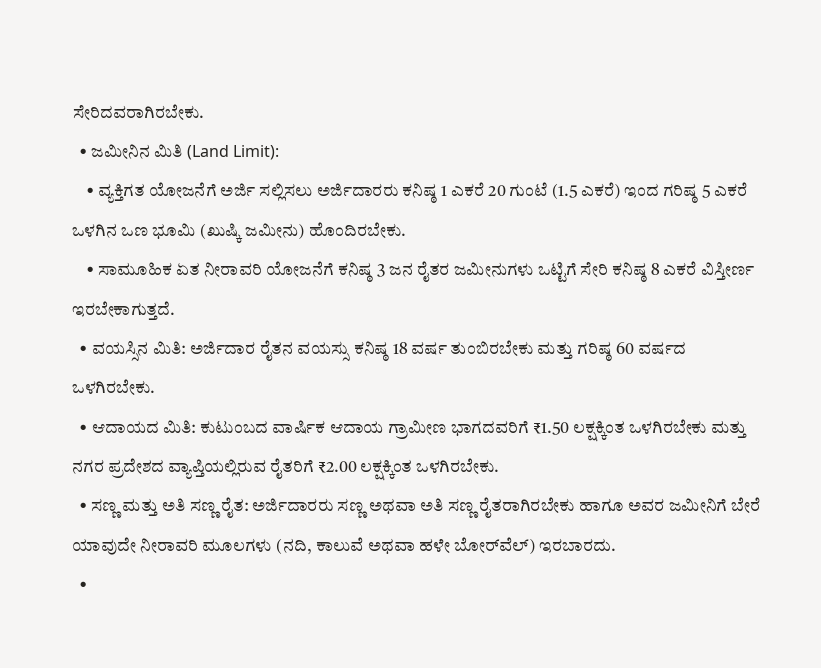ಸೇರಿದವರಾಗಿರಬೇಕು.
  • ಜಮೀನಿನ ಮಿತಿ (Land Limit):
    • ವ್ಯಕ್ತಿಗತ ಯೋಜನೆಗೆ ಅರ್ಜಿ ಸಲ್ಲಿಸಲು ಅರ್ಜಿದಾರರು ಕನಿಷ್ಠ 1 ಎಕರೆ 20 ಗುಂಟೆ (1.5 ಎಕರೆ) ಇಂದ ಗರಿಷ್ಠ 5 ಎಕರೆ ಒಳಗಿನ ಒಣ ಭೂಮಿ (ಖುಷ್ಕಿ ಜಮೀನು) ಹೊಂದಿರಬೇಕು.
    • ಸಾಮೂಹಿಕ ಏತ ನೀರಾವರಿ ಯೋಜನೆಗೆ ಕನಿಷ್ಠ 3 ಜನ ರೈತರ ಜಮೀನುಗಳು ಒಟ್ಟಿಗೆ ಸೇರಿ ಕನಿಷ್ಠ 8 ಎಕರೆ ವಿಸ್ತೀರ್ಣ ಇರಬೇಕಾಗುತ್ತದೆ.
  • ವಯಸ್ಸಿನ ಮಿತಿ: ಅರ್ಜಿದಾರ ರೈತನ ವಯಸ್ಸು ಕನಿಷ್ಠ 18 ವರ್ಷ ತುಂಬಿರಬೇಕು ಮತ್ತು ಗರಿಷ್ಠ 60 ವರ್ಷದ ಒಳಗಿರಬೇಕು.
  • ಆದಾಯದ ಮಿತಿ: ಕುಟುಂಬದ ವಾರ್ಷಿಕ ಆದಾಯ ಗ್ರಾಮೀಣ ಭಾಗದವರಿಗೆ ₹1.50 ಲಕ್ಷಕ್ಕಿಂತ ಒಳಗಿರಬೇಕು ಮತ್ತು ನಗರ ಪ್ರದೇಶದ ವ್ಯಾಪ್ತಿಯಲ್ಲಿರುವ ರೈತರಿಗೆ ₹2.00 ಲಕ್ಷಕ್ಕಿಂತ ಒಳಗಿರಬೇಕು.
  • ಸಣ್ಣ ಮತ್ತು ಅತಿ ಸಣ್ಣ ರೈತ: ಅರ್ಜಿದಾರರು ಸಣ್ಣ ಅಥವಾ ಅತಿ ಸಣ್ಣ ರೈತರಾಗಿರಬೇಕು ಹಾಗೂ ಅವರ ಜಮೀನಿಗೆ ಬೇರೆ ಯಾವುದೇ ನೀರಾವರಿ ಮೂಲಗಳು (ನದಿ, ಕಾಲುವೆ ಅಥವಾ ಹಳೇ ಬೋರ್‌ವೆಲ್) ಇರಬಾರದು.
  •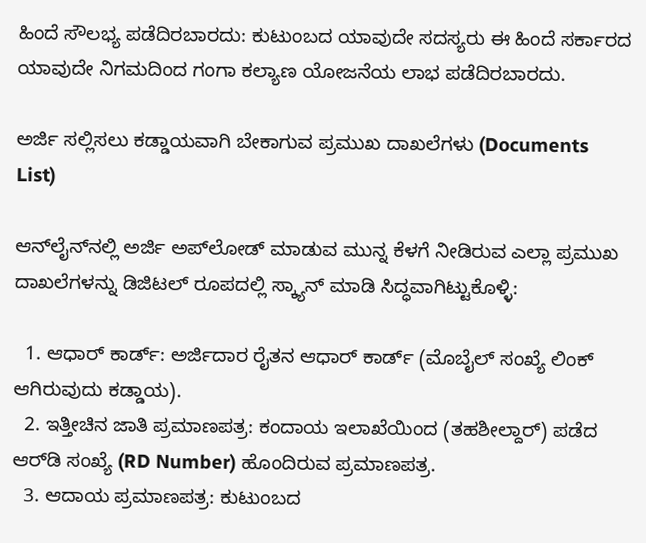ಹಿಂದೆ ಸೌಲಭ್ಯ ಪಡೆದಿರಬಾರದು: ಕುಟುಂಬದ ಯಾವುದೇ ಸದಸ್ಯರು ಈ ಹಿಂದೆ ಸರ್ಕಾರದ ಯಾವುದೇ ನಿಗಮದಿಂದ ಗಂಗಾ ಕಲ್ಯಾಣ ಯೋಜನೆಯ ಲಾಭ ಪಡೆದಿರಬಾರದು.

ಅರ್ಜಿ ಸಲ್ಲಿಸಲು ಕಡ್ಡಾಯವಾಗಿ ಬೇಕಾಗುವ ಪ್ರಮುಖ ದಾಖಲೆಗಳು (Documents List)

ಆನ್‌ಲೈನ್‌ನಲ್ಲಿ ಅರ್ಜಿ ಅಪ್‌ಲೋಡ್ ಮಾಡುವ ಮುನ್ನ ಕೆಳಗೆ ನೀಡಿರುವ ಎಲ್ಲಾ ಪ್ರಮುಖ ದಾಖಲೆಗಳನ್ನು ಡಿಜಿಟಲ್ ರೂಪದಲ್ಲಿ ಸ್ಕ್ಯಾನ್ ಮಾಡಿ ಸಿದ್ಧವಾಗಿಟ್ಟುಕೊಳ್ಳಿ:

  1. ಆಧಾರ್ ಕಾರ್ಡ್: ಅರ್ಜಿದಾರ ರೈತನ ಆಧಾರ್ ಕಾರ್ಡ್ (ಮೊಬೈಲ್ ಸಂಖ್ಯೆ ಲಿಂಕ್ ಆಗಿರುವುದು ಕಡ್ಡಾಯ).
  2. ಇತ್ತೀಚಿನ ಜಾತಿ ಪ್ರಮಾಣಪತ್ರ: ಕಂದಾಯ ಇಲಾಖೆಯಿಂದ (ತಹಶೀಲ್ದಾರ್) ಪಡೆದ ಆರ್‌ಡಿ ಸಂಖ್ಯೆ (RD Number) ಹೊಂದಿರುವ ಪ್ರಮಾಣಪತ್ರ.
  3. ಆದಾಯ ಪ್ರಮಾಣಪತ್ರ: ಕುಟುಂಬದ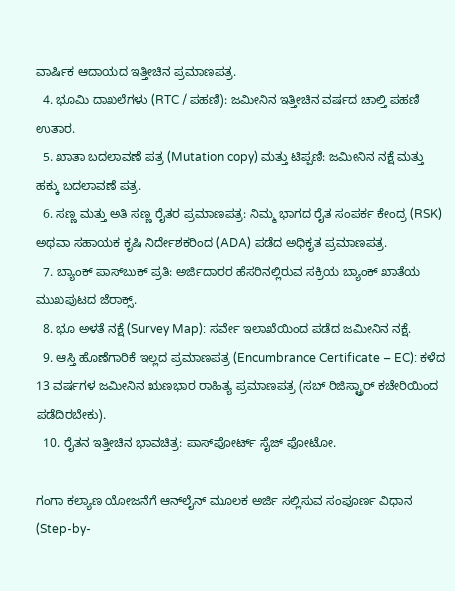ವಾರ್ಷಿಕ ಆದಾಯದ ಇತ್ತೀಚಿನ ಪ್ರಮಾಣಪತ್ರ.
  4. ಭೂಮಿ ದಾಖಲೆಗಳು (RTC / ಪಹಣಿ): ಜಮೀನಿನ ಇತ್ತೀಚಿನ ವರ್ಷದ ಚಾಲ್ತಿ ಪಹಣಿ ಉತಾರ.
  5. ಖಾತಾ ಬದಲಾವಣೆ ಪತ್ರ (Mutation copy) ಮತ್ತು ಟಿಪ್ಪಣಿ: ಜಮೀನಿನ ನಕ್ಷೆ ಮತ್ತು ಹಕ್ಕು ಬದಲಾವಣೆ ಪತ್ರ.
  6. ಸಣ್ಣ ಮತ್ತು ಅತಿ ಸಣ್ಣ ರೈತರ ಪ್ರಮಾಣಪತ್ರ: ನಿಮ್ಮ ಭಾಗದ ರೈತ ಸಂಪರ್ಕ ಕೇಂದ್ರ (RSK) ಅಥವಾ ಸಹಾಯಕ ಕೃಷಿ ನಿರ್ದೇಶಕರಿಂದ (ADA) ಪಡೆದ ಅಧಿಕೃತ ಪ್ರಮಾಣಪತ್ರ.
  7. ಬ್ಯಾಂಕ್ ಪಾಸ್‌ಬುಕ್ ಪ್ರತಿ: ಅರ್ಜಿದಾರರ ಹೆಸರಿನಲ್ಲಿರುವ ಸಕ್ರಿಯ ಬ್ಯಾಂಕ್ ಖಾತೆಯ ಮುಖಪುಟದ ಜೆರಾಕ್ಸ್.
  8. ಭೂ ಅಳತೆ ನಕ್ಷೆ (Survey Map): ಸರ್ವೇ ಇಲಾಖೆಯಿಂದ ಪಡೆದ ಜಮೀನಿನ ನಕ್ಷೆ.
  9. ಆಸ್ತಿ ಹೊಣೆಗಾರಿಕೆ ಇಲ್ಲದ ಪ್ರಮಾಣಪತ್ರ (Encumbrance Certificate – EC): ಕಳೆದ 13 ವರ್ಷಗಳ ಜಮೀನಿನ ಋಣಭಾರ ರಾಹಿತ್ಯ ಪ್ರಮಾಣಪತ್ರ (ಸಬ್ ರಿಜಿಸ್ಟ್ರಾರ್ ಕಚೇರಿಯಿಂದ ಪಡೆದಿರಬೇಕು).
  10. ರೈತನ ಇತ್ತೀಚಿನ ಭಾವಚಿತ್ರ: ಪಾಸ್‌ಪೋರ್ಟ್ ಸೈಜ್ ಫೋಟೋ.

ಗಂಗಾ ಕಲ್ಯಾಣ ಯೋಜನೆಗೆ ಆನ್‌ಲೈನ್ ಮೂಲಕ ಅರ್ಜಿ ಸಲ್ಲಿಸುವ ಸಂಪೂರ್ಣ ವಿಧಾನ (Step-by-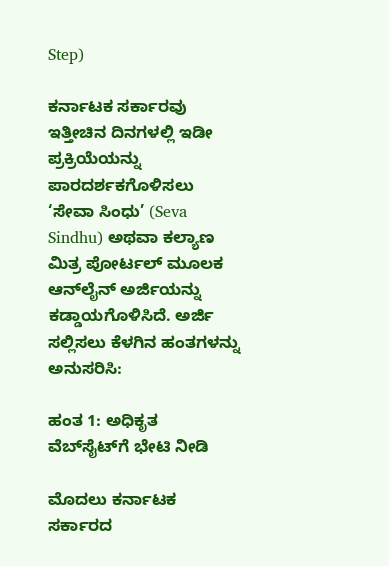Step)

ಕರ್ನಾಟಕ ಸರ್ಕಾರವು ಇತ್ತೀಚಿನ ದಿನಗಳಲ್ಲಿ ಇಡೀ ಪ್ರಕ್ರಿಯೆಯನ್ನು ಪಾರದರ್ಶಕಗೊಳಿಸಲು ‘ಸೇವಾ ಸಿಂಧು’ (Seva Sindhu) ಅಥವಾ ಕಲ್ಯಾಣ ಮಿತ್ರ ಪೋರ್ಟಲ್ ಮೂಲಕ ಆನ್‌ಲೈನ್ ಅರ್ಜಿಯನ್ನು ಕಡ್ಡಾಯಗೊಳಿಸಿದೆ. ಅರ್ಜಿ ಸಲ್ಲಿಸಲು ಕೆಳಗಿನ ಹಂತಗಳನ್ನು ಅನುಸರಿಸಿ:

ಹಂತ 1: ಅಧಿಕೃತ ವೆಬ್‌ಸೈಟ್‌ಗೆ ಭೇಟಿ ನೀಡಿ

ಮೊದಲು ಕರ್ನಾಟಕ ಸರ್ಕಾರದ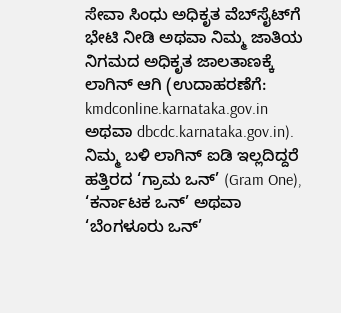ಸೇವಾ ಸಿಂಧು ಅಧಿಕೃತ ವೆಬ್‌ಸೈಟ್‌ಗೆ ಭೇಟಿ ನೀಡಿ ಅಥವಾ ನಿಮ್ಮ ಜಾತಿಯ ನಿಗಮದ ಅಧಿಕೃತ ಜಾಲತಾಣಕ್ಕೆ ಲಾಗಿನ್ ಆಗಿ (ಉದಾಹರಣೆಗೆ: kmdconline.karnataka.gov.in ಅಥವಾ dbcdc.karnataka.gov.in). ನಿಮ್ಮ ಬಳಿ ಲಾಗಿನ್ ಐಡಿ ಇಲ್ಲದಿದ್ದರೆ ಹತ್ತಿರದ ‘ಗ್ರಾಮ ಒನ್’ (Gram One), ‘ಕರ್ನಾಟಕ ಒನ್’ ಅಥವಾ ‘ಬೆಂಗಳೂರು ಒನ್’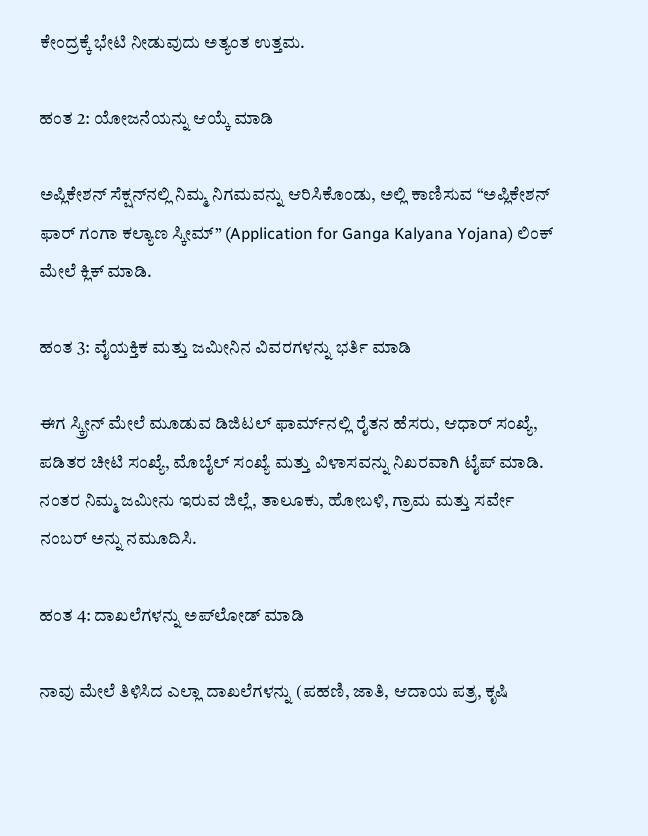ಕೇಂದ್ರಕ್ಕೆ ಭೇಟಿ ನೀಡುವುದು ಅತ್ಯಂತ ಉತ್ತಮ.

ಹಂತ 2: ಯೋಜನೆಯನ್ನು ಆಯ್ಕೆ ಮಾಡಿ

ಅಪ್ಲಿಕೇಶನ್ ಸೆಕ್ಷನ್‌ನಲ್ಲಿ ನಿಮ್ಮ ನಿಗಮವನ್ನು ಆರಿಸಿಕೊಂಡು, ಅಲ್ಲಿ ಕಾಣಿಸುವ “ಅಪ್ಲಿಕೇಶನ್ ಫಾರ್ ಗಂಗಾ ಕಲ್ಯಾಣ ಸ್ಕೀಮ್” (Application for Ganga Kalyana Yojana) ಲಿಂಕ್ ಮೇಲೆ ಕ್ಲಿಕ್ ಮಾಡಿ.

ಹಂತ 3: ವೈಯಕ್ತಿಕ ಮತ್ತು ಜಮೀನಿನ ವಿವರಗಳನ್ನು ಭರ್ತಿ ಮಾಡಿ

ಈಗ ಸ್ಕ್ರೀನ್ ಮೇಲೆ ಮೂಡುವ ಡಿಜಿಟಲ್ ಫಾರ್ಮ್‌ನಲ್ಲಿ ರೈತನ ಹೆಸರು, ಆಧಾರ್ ಸಂಖ್ಯೆ, ಪಡಿತರ ಚೀಟಿ ಸಂಖ್ಯೆ, ಮೊಬೈಲ್ ಸಂಖ್ಯೆ ಮತ್ತು ವಿಳಾಸವನ್ನು ನಿಖರವಾಗಿ ಟೈಪ್ ಮಾಡಿ. ನಂತರ ನಿಮ್ಮ ಜಮೀನು ಇರುವ ಜಿಲ್ಲೆ, ತಾಲೂಕು, ಹೋಬಳಿ, ಗ್ರಾಮ ಮತ್ತು ಸರ್ವೇ ನಂಬರ್ ಅನ್ನು ನಮೂದಿಸಿ.

ಹಂತ 4: ದಾಖಲೆಗಳನ್ನು ಅಪ್‌ಲೋಡ್ ಮಾಡಿ

ನಾವು ಮೇಲೆ ತಿಳಿಸಿದ ಎಲ್ಲಾ ದಾಖಲೆಗಳನ್ನು (ಪಹಣಿ, ಜಾತಿ, ಆದಾಯ ಪತ್ರ, ಕೃಷಿ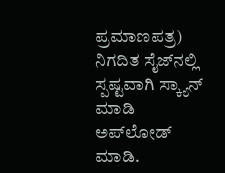ಪ್ರಮಾಣಪತ್ರ) ನಿಗದಿತ ಸೈಜ್‌ನಲ್ಲಿ ಸ್ಪಷ್ಟವಾಗಿ ಸ್ಕ್ಯಾನ್ ಮಾಡಿ ಅಪ್‌ಲೋಡ್ ಮಾಡಿ.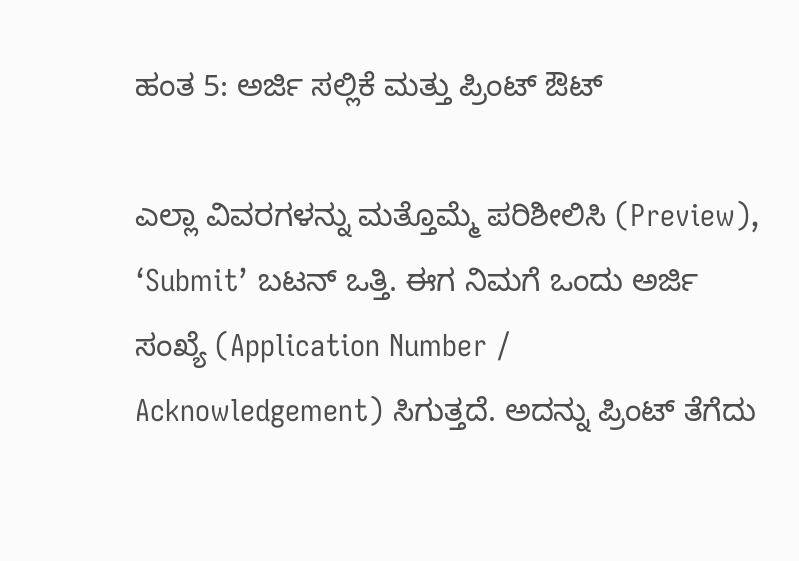ಹಂತ 5: ಅರ್ಜಿ ಸಲ್ಲಿಕೆ ಮತ್ತು ಪ್ರಿಂಟ್ ಔಟ್

ಎಲ್ಲಾ ವಿವರಗಳನ್ನು ಮತ್ತೊಮ್ಮೆ ಪರಿಶೀಲಿಸಿ (Preview), ‘Submit’ ಬಟನ್ ಒತ್ತಿ. ಈಗ ನಿಮಗೆ ಒಂದು ಅರ್ಜಿ ಸಂಖ್ಯೆ (Application Number / Acknowledgement) ಸಿಗುತ್ತದೆ. ಅದನ್ನು ಪ್ರಿಂಟ್ ತೆಗೆದು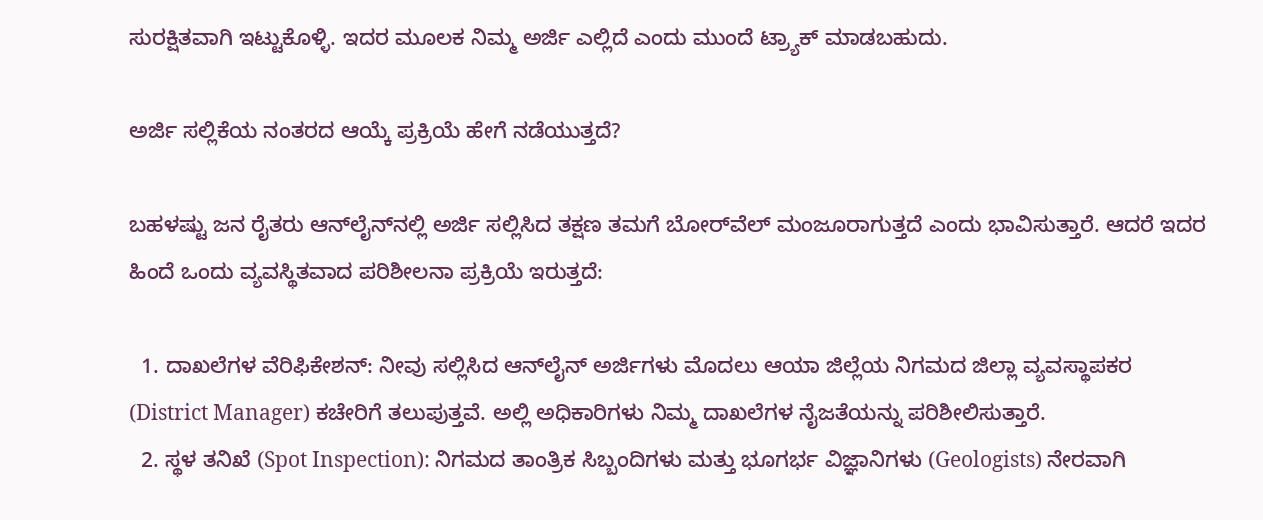ಸುರಕ್ಷಿತವಾಗಿ ಇಟ್ಟುಕೊಳ್ಳಿ. ಇದರ ಮೂಲಕ ನಿಮ್ಮ ಅರ್ಜಿ ಎಲ್ಲಿದೆ ಎಂದು ಮುಂದೆ ಟ್ರ್ಯಾಕ್ ಮಾಡಬಹುದು.

ಅರ್ಜಿ ಸಲ್ಲಿಕೆಯ ನಂತರದ ಆಯ್ಕೆ ಪ್ರಕ್ರಿಯೆ ಹೇಗೆ ನಡೆಯುತ್ತದೆ?

ಬಹಳಷ್ಟು ಜನ ರೈತರು ಆನ್‌ಲೈನ್‌ನಲ್ಲಿ ಅರ್ಜಿ ಸಲ್ಲಿಸಿದ ತಕ್ಷಣ ತಮಗೆ ಬೋರ್‌ವೆಲ್ ಮಂಜೂರಾಗುತ್ತದೆ ಎಂದು ಭಾವಿಸುತ್ತಾರೆ. ಆದರೆ ಇದರ ಹಿಂದೆ ಒಂದು ವ್ಯವಸ್ಥಿತವಾದ ಪರಿಶೀಲನಾ ಪ್ರಕ್ರಿಯೆ ಇರುತ್ತದೆ:

  1. ದಾಖಲೆಗಳ ವೆರಿಫಿಕೇಶನ್: ನೀವು ಸಲ್ಲಿಸಿದ ಆನ್‌ಲೈನ್ ಅರ್ಜಿಗಳು ಮೊದಲು ಆಯಾ ಜಿಲ್ಲೆಯ ನಿಗಮದ ಜಿಲ್ಲಾ ವ್ಯವಸ್ಥಾಪಕರ (District Manager) ಕಚೇರಿಗೆ ತಲುಪುತ್ತವೆ. ಅಲ್ಲಿ ಅಧಿಕಾರಿಗಳು ನಿಮ್ಮ ದಾಖಲೆಗಳ ನೈಜತೆಯನ್ನು ಪರಿಶೀಲಿಸುತ್ತಾರೆ.
  2. ಸ್ಥಳ ತನಿಖೆ (Spot Inspection): ನಿಗಮದ ತಾಂತ್ರಿಕ ಸಿಬ್ಬಂದಿಗಳು ಮತ್ತು ಭೂಗರ್ಭ ವಿಜ್ಞಾನಿಗಳು (Geologists) ನೇರವಾಗಿ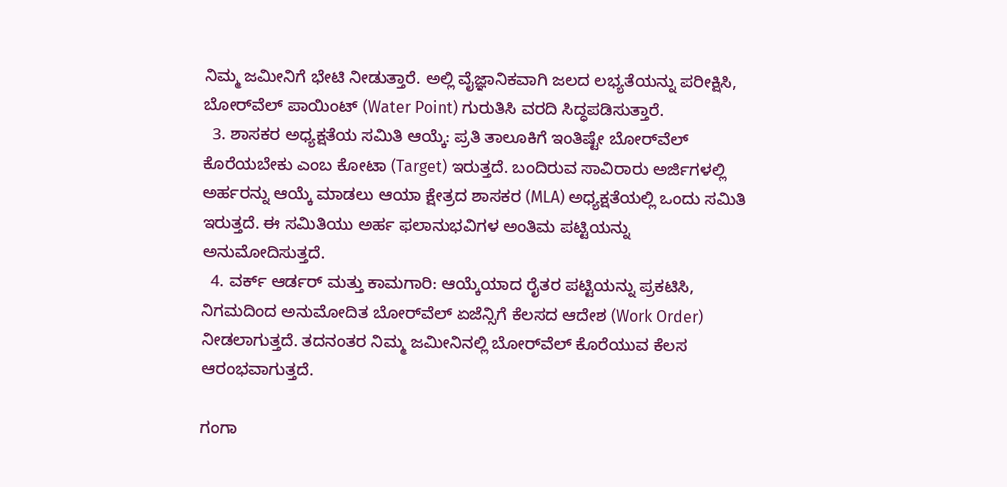ನಿಮ್ಮ ಜಮೀನಿಗೆ ಭೇಟಿ ನೀಡುತ್ತಾರೆ. ಅಲ್ಲಿ ವೈಜ್ಞಾನಿಕವಾಗಿ ಜಲದ ಲಭ್ಯತೆಯನ್ನು ಪರೀಕ್ಷಿಸಿ, ಬೋರ್‌ವೆಲ್ ಪಾಯಿಂಟ್ (Water Point) ಗುರುತಿಸಿ ವರದಿ ಸಿದ್ಧಪಡಿಸುತ್ತಾರೆ.
  3. ಶಾಸಕರ ಅಧ್ಯಕ್ಷತೆಯ ಸಮಿತಿ ಆಯ್ಕೆ: ಪ್ರತಿ ತಾಲೂಕಿಗೆ ಇಂತಿಷ್ಟೇ ಬೋರ್‌ವೆಲ್ ಕೊರೆಯಬೇಕು ಎಂಬ ಕೋಟಾ (Target) ಇರುತ್ತದೆ. ಬಂದಿರುವ ಸಾವಿರಾರು ಅರ್ಜಿಗಳಲ್ಲಿ ಅರ್ಹರನ್ನು ಆಯ್ಕೆ ಮಾಡಲು ಆಯಾ ಕ್ಷೇತ್ರದ ಶಾಸಕರ (MLA) ಅಧ್ಯಕ್ಷತೆಯಲ್ಲಿ ಒಂದು ಸಮಿತಿ ಇರುತ್ತದೆ. ಈ ಸಮಿತಿಯು ಅರ್ಹ ಫಲಾನುಭವಿಗಳ ಅಂತಿಮ ಪಟ್ಟಿಯನ್ನು ಅನುಮೋದಿಸುತ್ತದೆ.
  4. ವರ್ಕ್ ಆರ್ಡರ್ ಮತ್ತು ಕಾಮಗಾರಿ: ಆಯ್ಕೆಯಾದ ರೈತರ ಪಟ್ಟಿಯನ್ನು ಪ್ರಕಟಿಸಿ, ನಿಗಮದಿಂದ ಅನುಮೋದಿತ ಬೋರ್‌ವೆಲ್ ಏಜೆನ್ಸಿಗೆ ಕೆಲಸದ ಆದೇಶ (Work Order) ನೀಡಲಾಗುತ್ತದೆ. ತದನಂತರ ನಿಮ್ಮ ಜಮೀನಿನಲ್ಲಿ ಬೋರ್‌ವೆಲ್ ಕೊರೆಯುವ ಕೆಲಸ ಆರಂಭವಾಗುತ್ತದೆ.

ಗಂಗಾ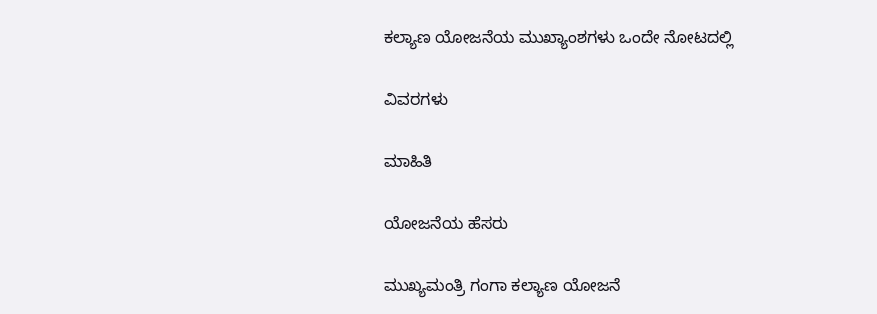ಕಲ್ಯಾಣ ಯೋಜನೆಯ ಮುಖ್ಯಾಂಶಗಳು ಒಂದೇ ನೋಟದಲ್ಲಿ

ವಿವರಗಳು

ಮಾಹಿತಿ

ಯೋಜನೆಯ ಹೆಸರು

ಮುಖ್ಯಮಂತ್ರಿ ಗಂಗಾ ಕಲ್ಯಾಣ ಯೋಜನೆ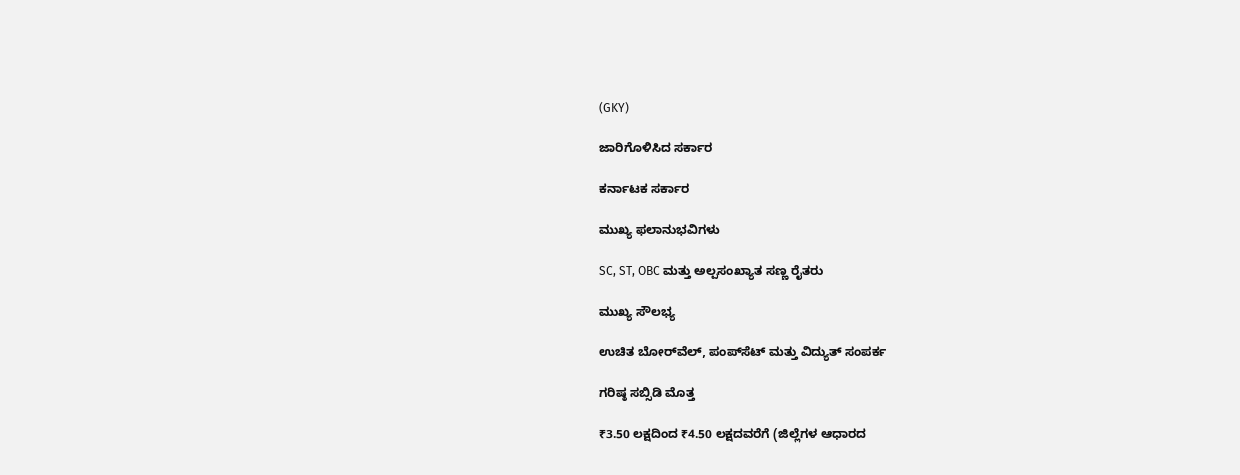(GKY)

ಜಾರಿಗೊಳಿಸಿದ ಸರ್ಕಾರ

ಕರ್ನಾಟಕ ಸರ್ಕಾರ

ಮುಖ್ಯ ಫಲಾನುಭವಿಗಳು

SC, ST, OBC ಮತ್ತು ಅಲ್ಪಸಂಖ್ಯಾತ ಸಣ್ಣ ರೈತರು

ಮುಖ್ಯ ಸೌಲಭ್ಯ

ಉಚಿತ ಬೋರ್‌ವೆಲ್, ಪಂಪ್‌ಸೆಟ್ ಮತ್ತು ವಿದ್ಯುತ್ ಸಂಪರ್ಕ

ಗರಿಷ್ಠ ಸಬ್ಸಿಡಿ ಮೊತ್ತ

₹3.50 ಲಕ್ಷದಿಂದ ₹4.50 ಲಕ್ಷದವರೆಗೆ (ಜಿಲ್ಲೆಗಳ ಆಧಾರದ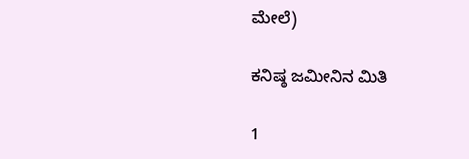ಮೇಲೆ)

ಕನಿಷ್ಠ ಜಮೀನಿನ ಮಿತಿ

1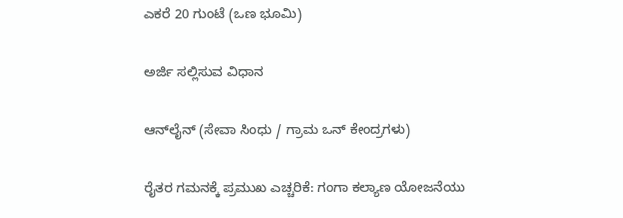ಎಕರೆ 20 ಗುಂಟೆ (ಒಣ ಭೂಮಿ)

ಅರ್ಜಿ ಸಲ್ಲಿಸುವ ವಿಧಾನ

ಆನ್‌ಲೈನ್ (ಸೇವಾ ಸಿಂಧು / ಗ್ರಾಮ ಒನ್ ಕೇಂದ್ರಗಳು)

ರೈತರ ಗಮನಕ್ಕೆ ಪ್ರಮುಖ ಎಚ್ಚರಿಕೆ: ಗಂಗಾ ಕಲ್ಯಾಣ ಯೋಜನೆಯು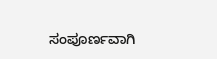ಸಂಪೂರ್ಣವಾಗಿ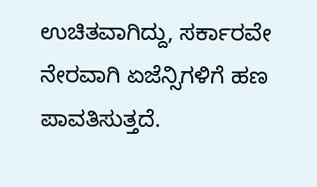ಉಚಿತವಾಗಿದ್ದು, ಸರ್ಕಾರವೇ ನೇರವಾಗಿ ಏಜೆನ್ಸಿಗಳಿಗೆ ಹಣ ಪಾವತಿಸುತ್ತದೆ.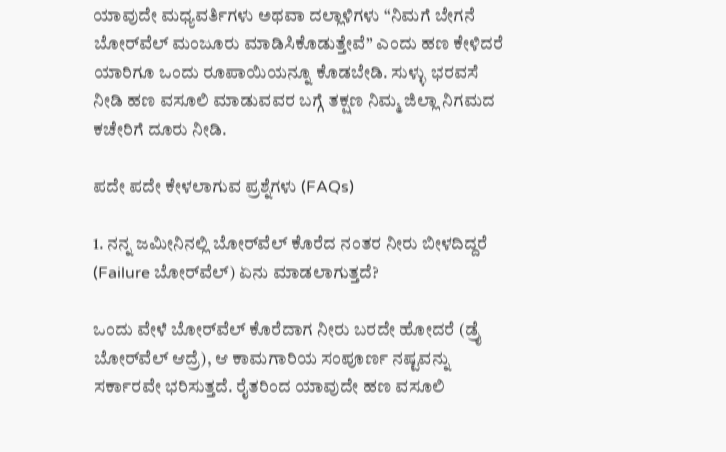ಯಾವುದೇ ಮಧ್ಯವರ್ತಿಗಳು ಅಥವಾ ದಲ್ಲಾಳಿಗಳು “ನಿಮಗೆ ಬೇಗನೆ ಬೋರ್‌ವೆಲ್ ಮಂಜೂರು ಮಾಡಿಸಿಕೊಡುತ್ತೇವೆ” ಎಂದು ಹಣ ಕೇಳಿದರೆ ಯಾರಿಗೂ ಒಂದು ರೂಪಾಯಿಯನ್ನೂ ಕೊಡಬೇಡಿ. ಸುಳ್ಳು ಭರವಸೆ ನೀಡಿ ಹಣ ವಸೂಲಿ ಮಾಡುವವರ ಬಗ್ಗೆ ತಕ್ಷಣ ನಿಮ್ಮ ಜಿಲ್ಲಾ ನಿಗಮದ ಕಚೇರಿಗೆ ದೂರು ನೀಡಿ.

ಪದೇ ಪದೇ ಕೇಳಲಾಗುವ ಪ್ರಶ್ನೆಗಳು (FAQs)

1. ನನ್ನ ಜಮೀನಿನಲ್ಲಿ ಬೋರ್‌ವೆಲ್ ಕೊರೆದ ನಂತರ ನೀರು ಬೀಳದಿದ್ದರೆ (Failure ಬೋರ್‌ವೆಲ್) ಏನು ಮಾಡಲಾಗುತ್ತದೆ?

ಒಂದು ವೇಳೆ ಬೋರ್‌ವೆಲ್ ಕೊರೆದಾಗ ನೀರು ಬರದೇ ಹೋದರೆ (ಡ್ರೈ ಬೋರ್‌ವೆಲ್ ಆದ್ರೆ), ಆ ಕಾಮಗಾರಿಯ ಸಂಪೂರ್ಣ ನಷ್ಟವನ್ನು ಸರ್ಕಾರವೇ ಭರಿಸುತ್ತದೆ. ರೈತರಿಂದ ಯಾವುದೇ ಹಣ ವಸೂಲಿ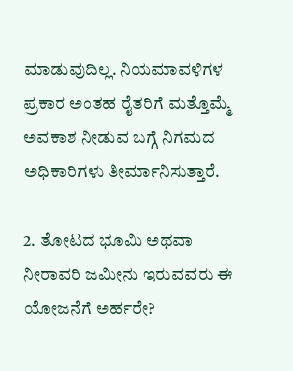ಮಾಡುವುದಿಲ್ಲ. ನಿಯಮಾವಳಿಗಳ ಪ್ರಕಾರ ಅಂತಹ ರೈತರಿಗೆ ಮತ್ತೊಮ್ಮೆ ಅವಕಾಶ ನೀಡುವ ಬಗ್ಗೆ ನಿಗಮದ ಅಧಿಕಾರಿಗಳು ತೀರ್ಮಾನಿಸುತ್ತಾರೆ.

2. ತೋಟದ ಭೂಮಿ ಅಥವಾ ನೀರಾವರಿ ಜಮೀನು ಇರುವವರು ಈ ಯೋಜನೆಗೆ ಅರ್ಹರೇ?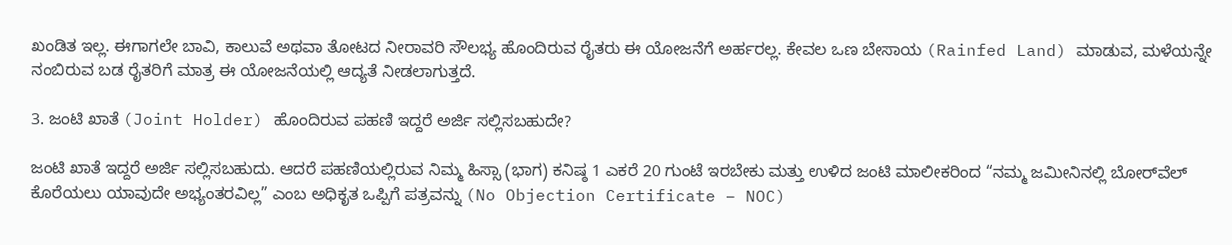ಖಂಡಿತ ಇಲ್ಲ. ಈಗಾಗಲೇ ಬಾವಿ, ಕಾಲುವೆ ಅಥವಾ ತೋಟದ ನೀರಾವರಿ ಸೌಲಭ್ಯ ಹೊಂದಿರುವ ರೈತರು ಈ ಯೋಜನೆಗೆ ಅರ್ಹರಲ್ಲ. ಕೇವಲ ಒಣ ಬೇಸಾಯ (Rainfed Land) ಮಾಡುವ, ಮಳೆಯನ್ನೇ ನಂಬಿರುವ ಬಡ ರೈತರಿಗೆ ಮಾತ್ರ ಈ ಯೋಜನೆಯಲ್ಲಿ ಆದ್ಯತೆ ನೀಡಲಾಗುತ್ತದೆ.

3. ಜಂಟಿ ಖಾತೆ (Joint Holder) ಹೊಂದಿರುವ ಪಹಣಿ ಇದ್ದರೆ ಅರ್ಜಿ ಸಲ್ಲಿಸಬಹುದೇ?

ಜಂಟಿ ಖಾತೆ ಇದ್ದರೆ ಅರ್ಜಿ ಸಲ್ಲಿಸಬಹುದು. ಆದರೆ ಪಹಣಿಯಲ್ಲಿರುವ ನಿಮ್ಮ ಹಿಸ್ಸಾ (ಭಾಗ) ಕನಿಷ್ಠ 1 ಎಕರೆ 20 ಗುಂಟೆ ಇರಬೇಕು ಮತ್ತು ಉಳಿದ ಜಂಟಿ ಮಾಲೀಕರಿಂದ “ನಮ್ಮ ಜಮೀನಿನಲ್ಲಿ ಬೋರ್‌ವೆಲ್ ಕೊರೆಯಲು ಯಾವುದೇ ಅಭ್ಯಂತರವಿಲ್ಲ” ಎಂಬ ಅಧಿಕೃತ ಒಪ್ಪಿಗೆ ಪತ್ರವನ್ನು (No Objection Certificate – NOC)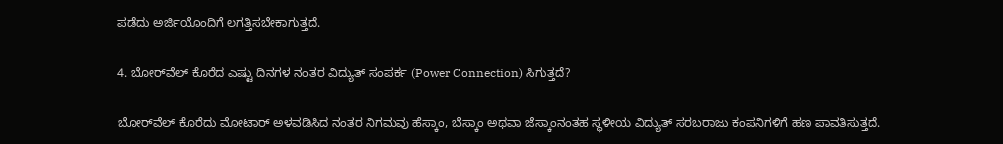ಪಡೆದು ಅರ್ಜಿಯೊಂದಿಗೆ ಲಗತ್ತಿಸಬೇಕಾಗುತ್ತದೆ.

4. ಬೋರ್‌ವೆಲ್ ಕೊರೆದ ಎಷ್ಟು ದಿನಗಳ ನಂತರ ವಿದ್ಯುತ್ ಸಂಪರ್ಕ (Power Connection) ಸಿಗುತ್ತದೆ?

ಬೋರ್‌ವೆಲ್ ಕೊರೆದು ಮೋಟಾರ್ ಅಳವಡಿಸಿದ ನಂತರ ನಿಗಮವು ಹೆಸ್ಕಾಂ, ಬೆಸ್ಕಾಂ ಅಥವಾ ಜೆಸ್ಕಾಂನಂತಹ ಸ್ಥಳೀಯ ವಿದ್ಯುತ್ ಸರಬರಾಜು ಕಂಪನಿಗಳಿಗೆ ಹಣ ಪಾವತಿಸುತ್ತದೆ.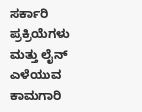ಸರ್ಕಾರಿ ಪ್ರಕ್ರಿಯೆಗಳು ಮತ್ತು ಲೈನ್ ಎಳೆಯುವ ಕಾಮಗಾರಿ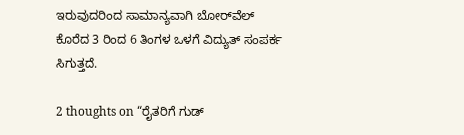ಇರುವುದರಿಂದ ಸಾಮಾನ್ಯವಾಗಿ ಬೋರ್‌ವೆಲ್ ಕೊರೆದ 3 ರಿಂದ 6 ತಿಂಗಳ ಒಳಗೆ ವಿದ್ಯುತ್ ಸಂಪರ್ಕ ಸಿಗುತ್ತದೆ.

2 thoughts on “ರೈತರಿಗೆ ಗುಡ್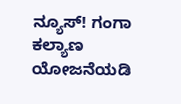ನ್ಯೂಸ್! ಗಂಗಾ ಕಲ್ಯಾಣ ಯೋಜನೆಯಡಿ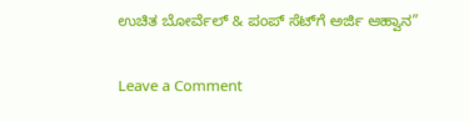ಉಚಿತ ಬೋರ್ವೆಲ್ & ಪಂಪ್ ಸೆಟ್‌ಗೆ ಅರ್ಜಿ ಆಹ್ವಾನ”

Leave a Comment